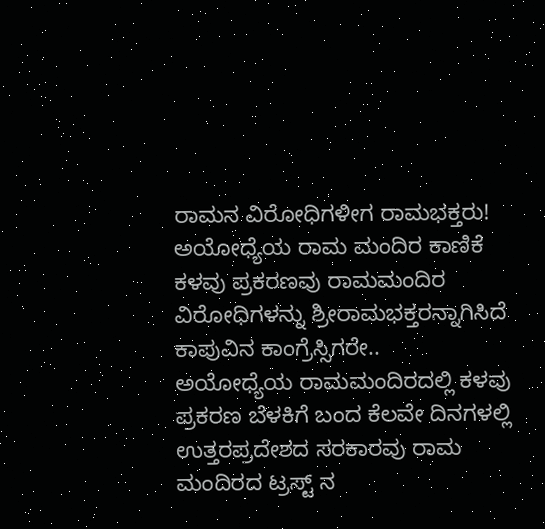ರಾಮನ ವಿರೋಧಿಗಳೀಗ ರಾಮಭಕ್ತರು!
ಅಯೋಧ್ಯೆಯ ರಾಮ ಮಂದಿರ ಕಾಣಿಕೆ ಕಳವು ಪ್ರಕರಣವು ರಾಮಮಂದಿರ ವಿರೋಧಿಗಳನ್ನು ಶ್ರೀರಾಮಭಕ್ತರನ್ನಾಗಿಸಿದೆ
ಕಾಪುವಿನ ಕಾಂಗ್ರೆಸ್ಸಿಗರೇ..
ಅಯೋಧ್ಯೆಯ ರಾಮಮಂದಿರದಲ್ಲಿ ಕಳವು ಪ್ರಕರಣ ಬೆಳಕಿಗೆ ಬಂದ ಕೆಲವೇ ದಿನಗಳಲ್ಲಿ ಉತ್ತರಪ್ರದೇಶದ ಸರಕಾರವು ರಾಮ ಮಂದಿರದ ಟ್ರಸ್ಟ್ ನ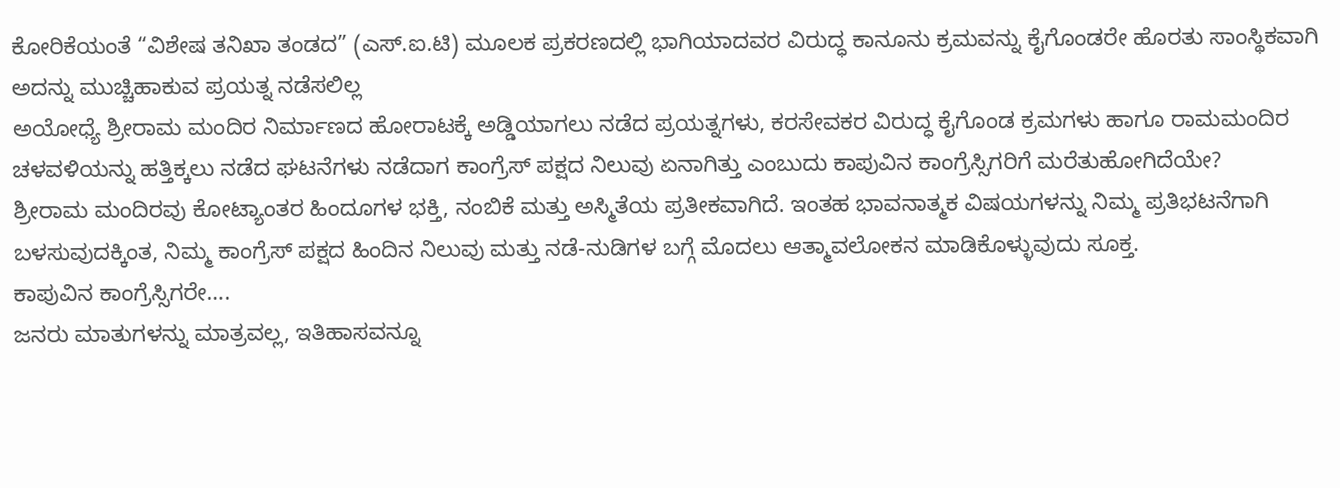ಕೋರಿಕೆಯಂತೆ “ವಿಶೇಷ ತನಿಖಾ ತಂಡದ” (ಎಸ್.ಐ.ಟಿ) ಮೂಲಕ ಪ್ರಕರಣದಲ್ಲಿ ಭಾಗಿಯಾದವರ ವಿರುದ್ಧ ಕಾನೂನು ಕ್ರಮವನ್ನು ಕೈಗೊಂಡರೇ ಹೊರತು ಸಾಂಸ್ಥಿಕವಾಗಿ ಅದನ್ನು ಮುಚ್ಚಿಹಾಕುವ ಪ್ರಯತ್ನ ನಡೆಸಲಿಲ್ಲ
ಅಯೋಧ್ಯೆ ಶ್ರೀರಾಮ ಮಂದಿರ ನಿರ್ಮಾಣದ ಹೋರಾಟಕ್ಕೆ ಅಡ್ಡಿಯಾಗಲು ನಡೆದ ಪ್ರಯತ್ನಗಳು, ಕರಸೇವಕರ ವಿರುದ್ಧ ಕೈಗೊಂಡ ಕ್ರಮಗಳು ಹಾಗೂ ರಾಮಮಂದಿರ ಚಳವಳಿಯನ್ನು ಹತ್ತಿಕ್ಕಲು ನಡೆದ ಘಟನೆಗಳು ನಡೆದಾಗ ಕಾಂಗ್ರೆಸ್ ಪಕ್ಷದ ನಿಲುವು ಏನಾಗಿತ್ತು ಎಂಬುದು ಕಾಪುವಿನ ಕಾಂಗ್ರೆಸ್ಸಿಗರಿಗೆ ಮರೆತುಹೋಗಿದೆಯೇ?
ಶ್ರೀರಾಮ ಮಂದಿರವು ಕೋಟ್ಯಾಂತರ ಹಿಂದೂಗಳ ಭಕ್ತಿ, ನಂಬಿಕೆ ಮತ್ತು ಅಸ್ಮಿತೆಯ ಪ್ರತೀಕವಾಗಿದೆ. ಇಂತಹ ಭಾವನಾತ್ಮಕ ವಿಷಯಗಳನ್ನು ನಿಮ್ಮ ಪ್ರತಿಭಟನೆಗಾಗಿ ಬಳಸುವುದಕ್ಕಿಂತ, ನಿಮ್ಮ ಕಾಂಗ್ರೆಸ್ ಪಕ್ಷದ ಹಿಂದಿನ ನಿಲುವು ಮತ್ತು ನಡೆ-ನುಡಿಗಳ ಬಗ್ಗೆ ಮೊದಲು ಆತ್ಮಾವಲೋಕನ ಮಾಡಿಕೊಳ್ಳುವುದು ಸೂಕ್ತ.
ಕಾಪುವಿನ ಕಾಂಗ್ರೆಸ್ಸಿಗರೇ….
ಜನರು ಮಾತುಗಳನ್ನು ಮಾತ್ರವಲ್ಲ, ಇತಿಹಾಸವನ್ನೂ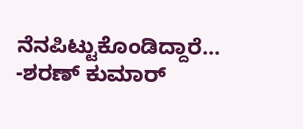ನೆನಪಿಟ್ಟುಕೊಂಡಿದ್ದಾರೆ…
-ಶರಣ್ ಕುಮಾರ್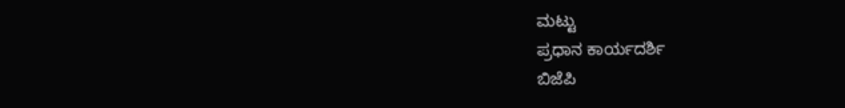ಮಟ್ಟು
ಪ್ರಧಾನ ಕಾರ್ಯದರ್ಶಿ
ಬಿಜೆಪಿ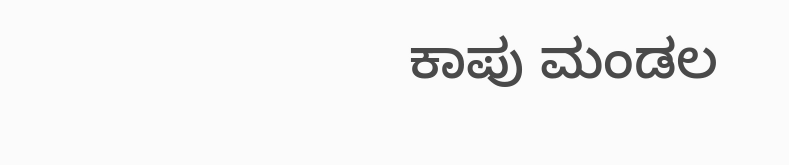ಕಾಪು ಮಂಡಲ